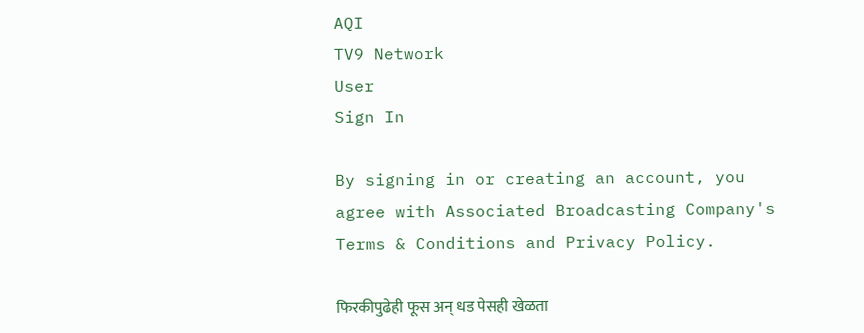AQI
TV9 Network
User
Sign In

By signing in or creating an account, you agree with Associated Broadcasting Company's Terms & Conditions and Privacy Policy.

फिरकीपुढेही फूस अन् धड पेसही खेळता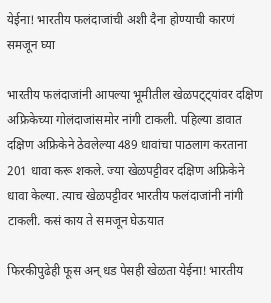येईना! भारतीय फलंदाजांची अशी दैना होण्याची कारणं समजून घ्या

भारतीय फलंदाजांनी आपल्या भूमीतील खेळपट्ट्यांवर दक्षिण अफ्रिकेच्या गोलंदाजांसमोर नांगी टाकली. पहिल्या डावात दक्षिण अफ्रिकेने ठेवलेल्या 489 धावांचा पाठलाग करताना 201 धावा करू शकले. ज्या खेळपट्टीवर दक्षिण अफ्रिकेने धावा केल्या. त्याच खेळपट्टीवर भारतीय फलंदाजांनी नांगी टाकली. कसं काय ते समजून घेऊयात

फिरकीपुढेही फूस अन् धड पेसही खेळता येईना! भारतीय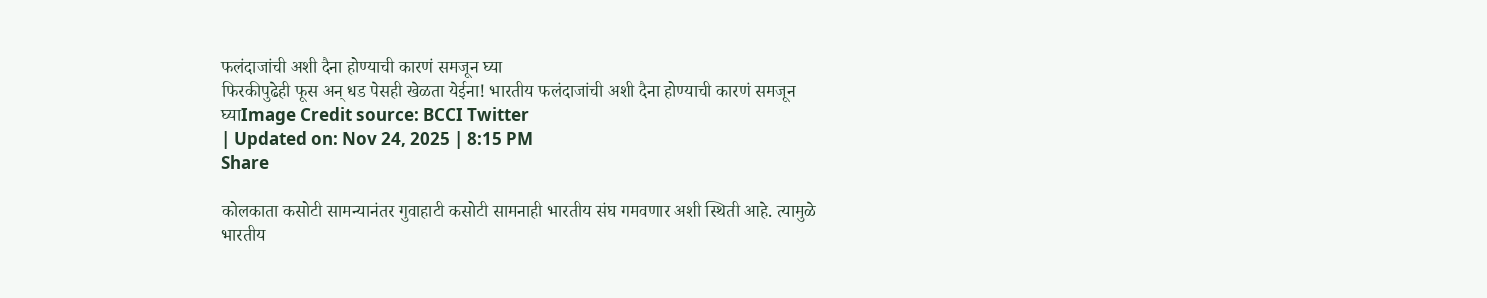फलंदाजांची अशी दैना होण्याची कारणं समजून घ्या
फिरकीपुढेही फूस अन् धड पेसही खेळता येईना! भारतीय फलंदाजांची अशी दैना होण्याची कारणं समजून घ्याImage Credit source: BCCI Twitter
| Updated on: Nov 24, 2025 | 8:15 PM
Share

कोलकाता कसोटी सामन्यानंतर गुवाहाटी कसोटी सामनाही भारतीय संघ गमवणार अशी स्थिती आहे. त्यामुळे भारतीय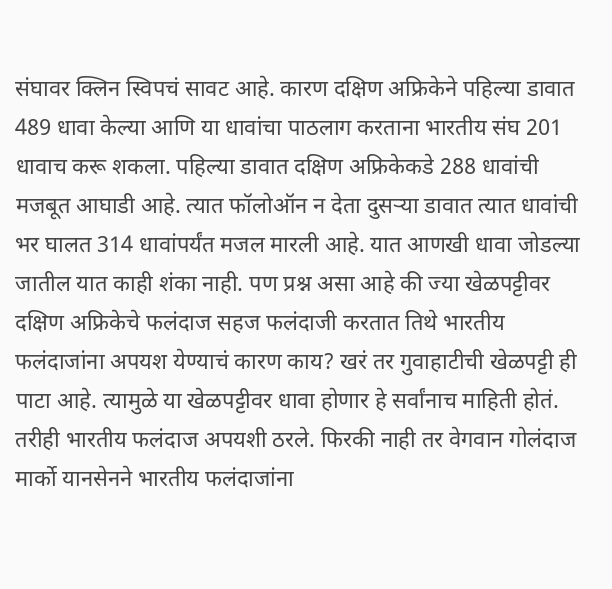संघावर क्लिन स्विपचं सावट आहे. कारण दक्षिण अफ्रिकेने पहिल्या डावात 489 धावा केल्या आणि या धावांचा पाठलाग करताना भारतीय संघ 201 धावाच करू शकला. पहिल्या डावात दक्षिण अफ्रिकेकडे 288 धावांची मजबूत आघाडी आहे. त्यात फॉलोऑन न देता दुसऱ्या डावात त्यात धावांची भर घालत 314 धावांपर्यंत मजल मारली आहे. यात आणखी धावा जोडल्या जातील यात काही शंका नाही. पण प्रश्न असा आहे की ज्या खेळपट्टीवर दक्षिण अफ्रिकेचे फलंदाज सहज फलंदाजी करतात तिथे भारतीय फलंदाजांना अपयश येण्याचं कारण काय? खरं तर गुवाहाटीची खेळपट्टी ही पाटा आहे. त्यामुळे या खेळपट्टीवर धावा होणार हे सर्वांनाच माहिती होतं. तरीही भारतीय फलंदाज अपयशी ठरले. फिरकी नाही तर वेगवान गोलंदाज मार्को यानसेनने भारतीय फलंदाजांना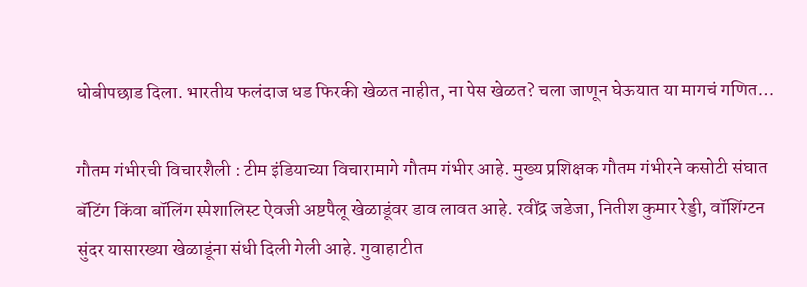धोबीपछाड दिला. भारतीय फलंदाज धड फिरकी खेळत नाहीत, ना पेस खेळत? चला जाणून घेऊयात या मागचं गणित…

गौतम गंभीरची विचारशैली : टीम इंडियाच्या विचारामागे गौतम गंभीर आहे. मुख्य प्रशिक्षक गौतम गंभीरने कसोटी संघात बॅटिंग किंवा बॉलिंग स्पेशालिस्ट ऐवजी अष्टपैलू खेळाडूंवर डाव लावत आहे. रवींद्र जडेजा, नितीश कुमार रेड्डी, वॉशिंग्टन सुंदर यासारख्या खेळाडूंना संधी दिली गेली आहे. गुवाहाटीत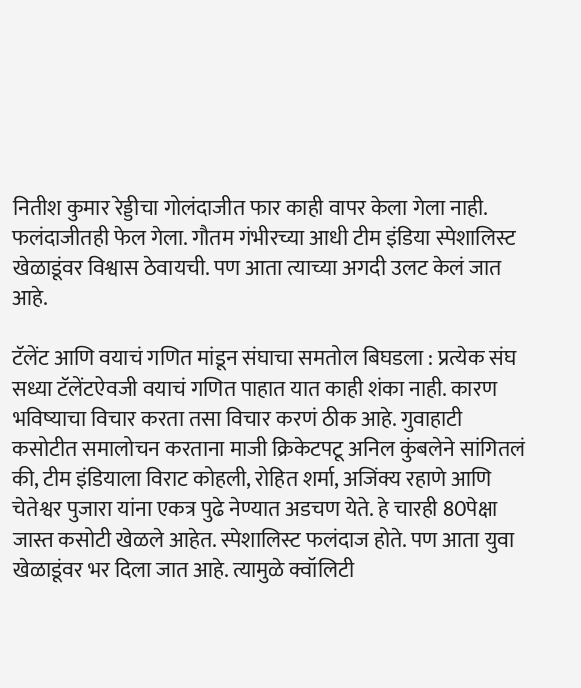नितीश कुमार रेड्डीचा गोलंदाजीत फार काही वापर केला गेला नाही. फलंदाजीतही फेल गेला. गौतम गंभीरच्या आधी टीम इंडिया स्पेशालिस्ट खेळाडूंवर विश्वास ठेवायची. पण आता त्याच्या अगदी उलट केलं जात आहे.

टॅलेंट आणि वयाचं गणित मांडून संघाचा समतोल बिघडला : प्रत्येक संघ सध्या टॅलेंटऐवजी वयाचं गणित पाहात यात काही शंका नाही. कारण भविष्याचा विचार करता तसा विचार करणं ठीक आहे. गुवाहाटी कसोटीत समालोचन करताना माजी क्रिकेटपटू अनिल कुंबलेने सांगितलं की, टीम इंडियाला विराट कोहली, रोहित शर्मा, अजिंक्य रहाणे आणि चेतेश्वर पुजारा यांना एकत्र पुढे नेण्यात अडचण येते. हे चारही 80पेक्षा जास्त कसोटी खेळले आहेत. स्पेशालिस्ट फलंदाज होते. पण आता युवा खेळाडूंवर भर दिला जात आहे. त्यामुळे क्वॉलिटी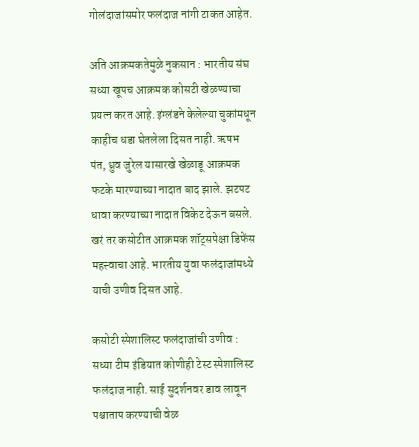गोलंदाजांसमोर फलंदाज नांगी टाकत आहेत.

अति आक्रमकतेमुळे नुकसान : भारतीय संघ सध्या खूपच आक्रमक कोसटी खेळण्याचा प्रयत्न करत आहे. इंग्लंडने केलेल्या चुकांमधून काहीच धडा घेतलेला दिसत नाही. ऋषभ पंत, ध्रुव जुरेल यासारखे खेळाडू आक्रमक फटके मारण्याच्या नादात बाद झाले. झटपट धावा करण्याच्या नादात विकेट देऊन बसले. खरं तर कसोटीत आक्रमक शॉट्सपेक्षा डिफेंस महत्त्वाचा आहे. भारतीय युवा फलंदाजांमध्ये याची उणीव दिसत आहे.

कसोटी स्पेशालिस्ट फलंदाजांची उणीव : सध्या टीम इंडियात कोणीही टेस्ट स्पेशालिस्ट फलंदाज नाही. साई सुदर्शनवर डाव लावून पश्चाताप करण्याची वेळ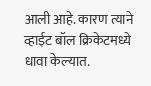आली आहे. कारण त्याने व्हाईट बॉल क्रिकेटमध्ये धावा केल्यात.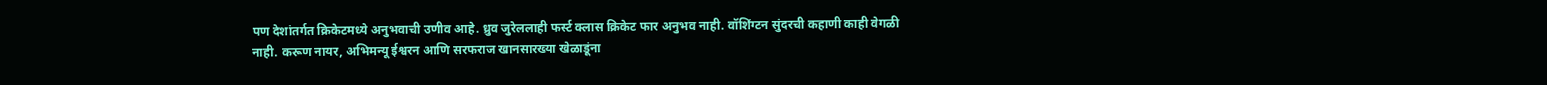पण देशांतर्गत क्रिकेटमध्ये अनुभवाची उणीव आहे. ध्रुव जुरेललाही फर्स्ट क्लास क्रिकेट फार अनुभव नाही. वॉशिंग्टन सुंदरची कहाणी काही वेगळी नाही. करूण नायर, अभिमन्यू ईश्वरन आणि सरफराज खानसारख्या खेळाडूंना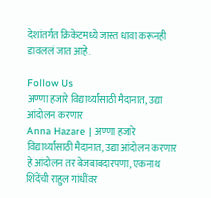देशांतर्गत क्रिकेटमध्ये जास्त धावा करूनही डावललं जात आहे.

Follow Us
अण्णा हजारे विद्यार्थ्यांसाठी मैदानात, उद्या आंदोलन करणार
Anna Hazare | अण्णा हजारे विद्यार्थ्यांसाठी मैदानात, उद्या आंदोलन करणार
हे आंदोलन तर बेजबाबदारपणा, एकनाथ शिंदेंची राहुल गांधींवर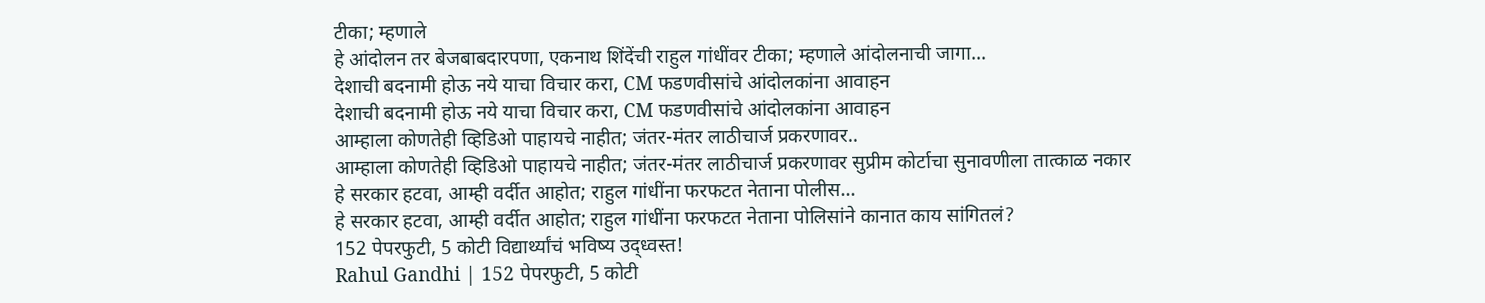टीका; म्हणाले
हे आंदोलन तर बेजबाबदारपणा, एकनाथ शिंदेंची राहुल गांधींवर टीका; म्हणाले आंदोलनाची जागा...
देशाची बदनामी होऊ नये याचा विचार करा, CM फडणवीसांचे आंदोलकांना आवाहन
देशाची बदनामी होऊ नये याचा विचार करा, CM फडणवीसांचे आंदोलकांना आवाहन
आम्हाला कोणतेही व्हिडिओ पाहायचे नाहीत; जंतर-मंतर लाठीचार्ज प्रकरणावर..
आम्हाला कोणतेही व्हिडिओ पाहायचे नाहीत; जंतर-मंतर लाठीचार्ज प्रकरणावर सुप्रीम कोर्टाचा सुनावणीला तात्काळ नकार
हे सरकार हटवा, आम्ही वर्दीत आहोत; राहुल गांधींना फरफटत नेताना पोलीस...
हे सरकार हटवा, आम्ही वर्दीत आहोत; राहुल गांधींना फरफटत नेताना पोलिसांने कानात काय सांगितलं?
152 पेपरफुटी, 5 कोटी विद्यार्थ्यांचं भविष्य उद्ध्वस्त!
Rahul Gandhi | 152 पेपरफुटी, 5 कोटी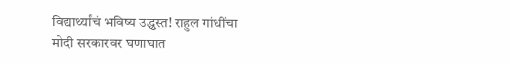विद्यार्थ्यांचं भविष्य उद्ध्वस्त! राहुल गांधींचा मोदी सरकारवर घणाघात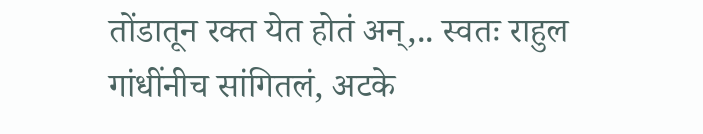तोंडातून रक्त येत होतं अन्,.. स्वतः राहुल गांधींनीच सांगितलं, अटके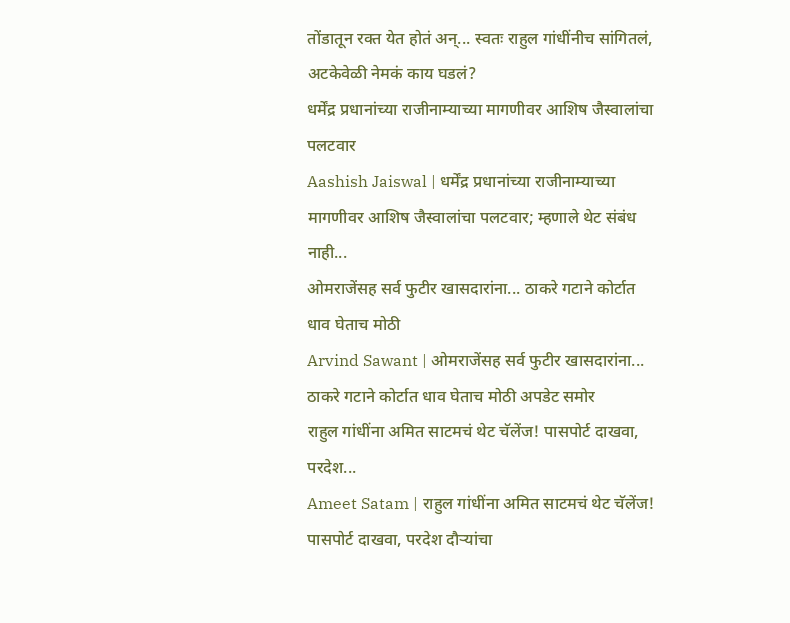तोंडातून रक्त येत होतं अन्... स्वतः राहुल गांधींनीच सांगितलं, अटकेवेळी नेमकं काय घडलं?
धर्मेंद्र प्रधानांच्या राजीनाम्याच्या मागणीवर आशिष जैस्वालांचा पलटवार
Aashish Jaiswal | धर्मेंद्र प्रधानांच्या राजीनाम्याच्या मागणीवर आशिष जैस्वालांचा पलटवार; म्हणाले थेट संबंध नाही...
ओमराजेंसह सर्व फुटीर खासदारांना... ठाकरे गटाने कोर्टात धाव घेताच मोठी
Arvind Sawant | ओमराजेंसह सर्व फुटीर खासदारांना... ठाकरे गटाने कोर्टात धाव घेताच मोठी अपडेट समोर
राहुल गांधींना अमित साटमचं थेट चॅलेंज! पासपोर्ट दाखवा, परदेश...
Ameet Satam | राहुल गांधींना अमित साटमचं थेट चॅलेंज! पासपोर्ट दाखवा, परदेश दौऱ्यांचा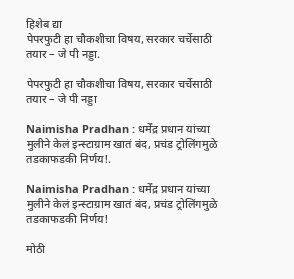हिशेब द्या
पेपरफुटी हा चौकशीचा विषय, सरकार चर्चेसाठी तयार – जे पी नड्डा.

पेपरफुटी हा चौकशीचा विषय, सरकार चर्चेसाठी तयार – जे पी नड्डा

Naimisha Pradhan : धर्मेंद्र प्रधान यांच्या मुलीने केलं इन्स्टाग्राम खातं बंद, प्रचंड ट्रोलिंगमुळे तडकाफडकी निर्णय!.

Naimisha Pradhan : धर्मेंद्र प्रधान यांच्या मुलीने केलं इन्स्टाग्राम खातं बंद, प्रचंड ट्रोलिंगमुळे तडकाफडकी निर्णय!

मोठी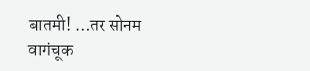बातमी! …तर सोनम वागंचूक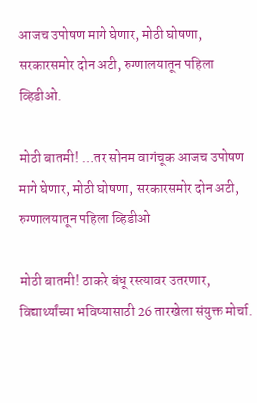आजच उपोषण मागे घेणार, मोठी घोषणा, सरकारसमोर दोन अटी, रुग्णालयातून पहिला व्हिडीओ.

मोठी बातमी! …तर सोनम वागंचूक आजच उपोषण मागे घेणार, मोठी घोषणा, सरकारसमोर दोन अटी, रुग्णालयातून पहिला व्हिडीओ

मोठी बातमी! ठाकरे बंधू रस्त्यावर उतरणार, विद्यार्थ्यांच्या भविष्यासाठी 26 तारखेला संयुक्त मोर्चा.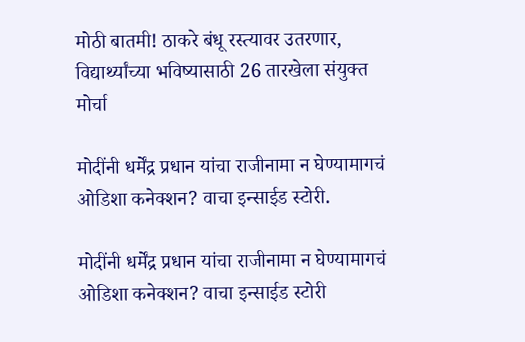मोठी बातमी! ठाकरे बंधू रस्त्यावर उतरणार, विद्यार्थ्यांच्या भविष्यासाठी 26 तारखेला संयुक्त मोर्चा

मोदींनी धर्मेंद्र प्रधान यांचा राजीनामा न घेण्यामागचं ओडिशा कनेक्शन? वाचा इन्साईड स्टोरी.

मोदींनी धर्मेंद्र प्रधान यांचा राजीनामा न घेण्यामागचं ओडिशा कनेक्शन? वाचा इन्साईड स्टोरी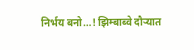निर्भय बनो…! झिम्बाब्वे दौऱ्यात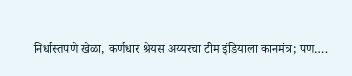निर्धास्तपणे खेळा, कर्णधार श्रेयस अय्यरचा टीम इंडियाला कानमंत्र; पण….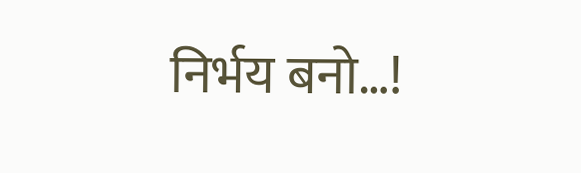निर्भय बनो…!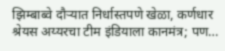झिम्बाब्वे दौऱ्यात निर्धास्तपणे खेळा, कर्णधार श्रेयस अय्यरचा टीम इंडियाला कानमंत्र; पण…